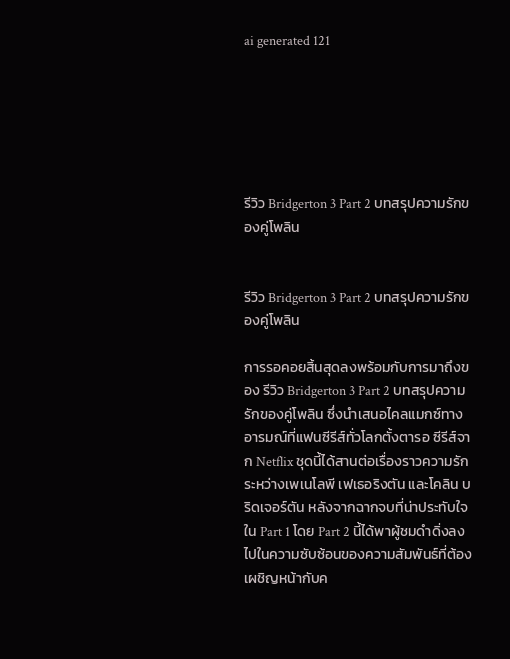ai generated 121






รีวิว Bridgerton 3 Part 2 บทสรุปความรักของคู่โพลิน


รีวิว Bridgerton 3 Part 2 บทสรุปความรักของคู่โพลิน

การรอคอยสิ้นสุดลงพร้อมกับการมาถึงของ รีวิว Bridgerton 3 Part 2 บทสรุปความรักของคู่โพลิน ซึ่งนำเสนอไคลแมกซ์ทางอารมณ์ที่แฟนซีรีส์ทั่วโลกตั้งตารอ ซีรีส์จาก Netflix ชุดนี้ได้สานต่อเรื่องราวความรักระหว่างเพเนโลพี เฟเธอริงตัน และโคลิน บริดเจอร์ตัน หลังจากฉากจบที่น่าประทับใจใน Part 1 โดย Part 2 นี้ได้พาผู้ชมดำดิ่งลงไปในความซับซ้อนของความสัมพันธ์ที่ต้องเผชิญหน้ากับค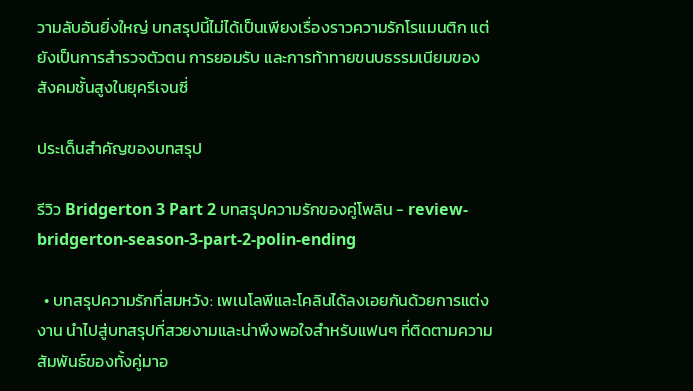วามลับอันยิ่งใหญ่ บทสรุปนี้ไม่ได้เป็นเพียงเรื่องราวความรักโรแมนติก แต่ยังเป็นการสำรวจตัวตน การยอมรับ และการท้าทายขนบธรรมเนียมของสังคมชั้นสูงในยุครีเจนซี่

ประเด็นสำคัญของบทสรุป

รีวิว Bridgerton 3 Part 2 บทสรุปความรักของคู่โพลิน - review-bridgerton-season-3-part-2-polin-ending

  • บทสรุปความรักที่สมหวัง: เพเนโลพีและโคลินได้ลงเอยกันด้วยการแต่งงาน นำไปสู่บทสรุปที่สวยงามและน่าพึงพอใจสำหรับแฟนๆ ที่ติดตามความสัมพันธ์ของทั้งคู่มาอ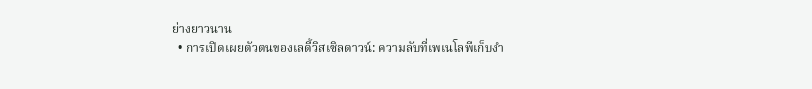ย่างยาวนาน
  • การเปิดเผยตัวตนของเลดี้วิสเซิลดาวน์: ความลับที่เพเนโลพีเก็บงำ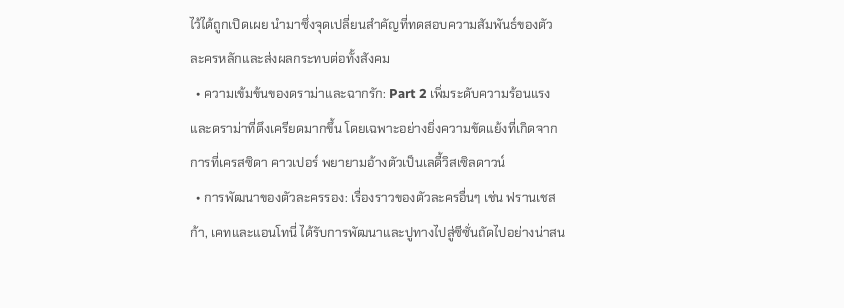ไว้ได้ถูกเปิดเผย นำมาซึ่งจุดเปลี่ยนสำคัญที่ทดสอบความสัมพันธ์ของตัวละครหลักและส่งผลกระทบต่อทั้งสังคม
  • ความเข้มข้นของดราม่าและฉากรัก: Part 2 เพิ่มระดับความร้อนแรงและดราม่าที่ตึงเครียดมากขึ้น โดยเฉพาะอย่างยิ่งความขัดแย้งที่เกิดจากการที่เครสซิดา คาวเปอร์ พยายามอ้างตัวเป็นเลดี้วิสเซิลดาวน์
  • การพัฒนาของตัวละครรอง: เรื่องราวของตัวละครอื่นๆ เช่น ฟรานเชสก้า, เคทและแอนโทนี่ ได้รับการพัฒนาและปูทางไปสู่ซีซั่นถัดไปอย่างน่าสน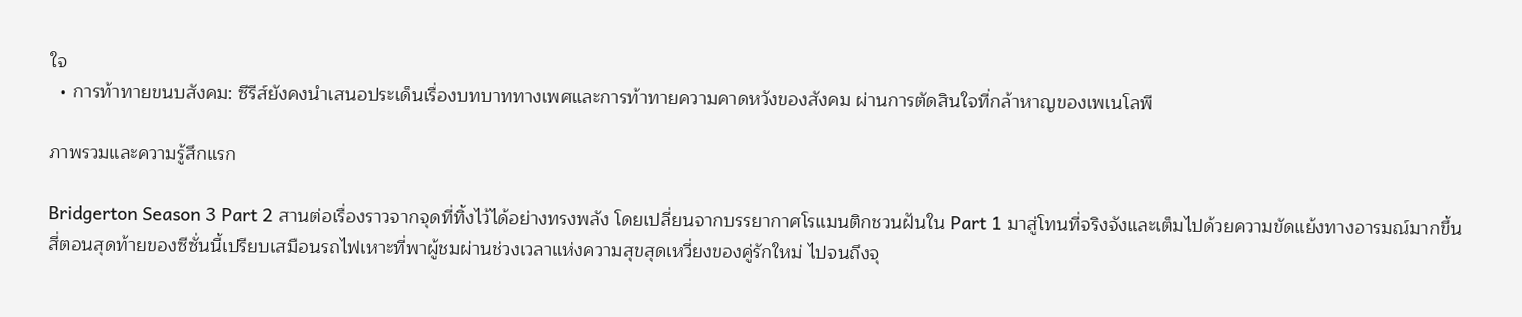ใจ
  • การท้าทายขนบสังคม: ซีรีส์ยังคงนำเสนอประเด็นเรื่องบทบาททางเพศและการท้าทายความคาดหวังของสังคม ผ่านการตัดสินใจที่กล้าหาญของเพเนโลพี

ภาพรวมและความรู้สึกแรก

Bridgerton Season 3 Part 2 สานต่อเรื่องราวจากจุดที่ทิ้งไว้ได้อย่างทรงพลัง โดยเปลี่ยนจากบรรยากาศโรแมนติกชวนฝันใน Part 1 มาสู่โทนที่จริงจังและเต็มไปด้วยความขัดแย้งทางอารมณ์มากขึ้น สี่ตอนสุดท้ายของซีซั่นนี้เปรียบเสมือนรถไฟเหาะที่พาผู้ชมผ่านช่วงเวลาแห่งความสุขสุดเหวี่ยงของคู่รักใหม่ ไปจนถึงจุ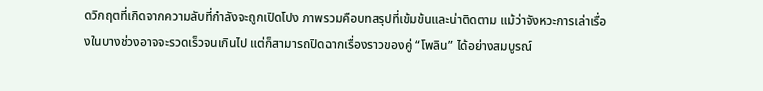ดวิกฤตที่เกิดจากความลับที่กำลังจะถูกเปิดโปง ภาพรวมคือบทสรุปที่เข้มข้นและน่าติดตาม แม้ว่าจังหวะการเล่าเรื่องในบางช่วงอาจจะรวดเร็วจนเกินไป แต่ก็สามารถปิดฉากเรื่องราวของคู่ “โพลิน” ได้อย่างสมบูรณ์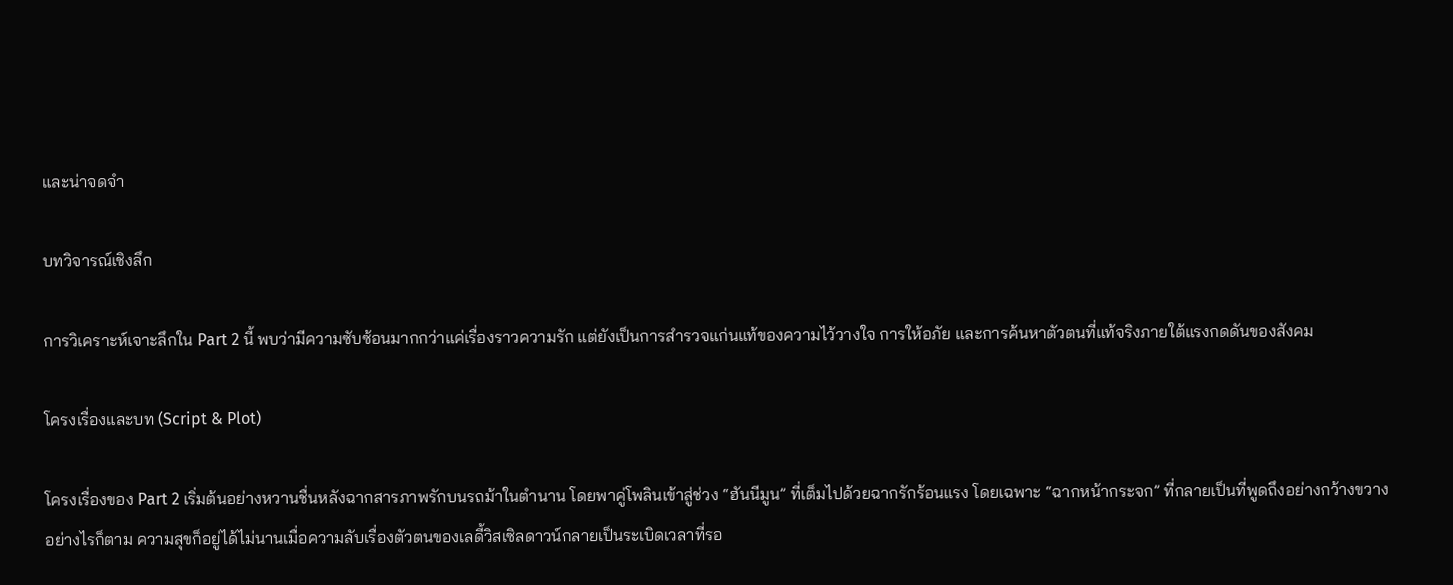และน่าจดจำ

บทวิจารณ์เชิงลึก

การวิเคราะห์เจาะลึกใน Part 2 นี้ พบว่ามีความซับซ้อนมากกว่าแค่เรื่องราวความรัก แต่ยังเป็นการสำรวจแก่นแท้ของความไว้วางใจ การให้อภัย และการค้นหาตัวตนที่แท้จริงภายใต้แรงกดดันของสังคม

โครงเรื่องและบท (Script & Plot)

โครงเรื่องของ Part 2 เริ่มต้นอย่างหวานชื่นหลังฉากสารภาพรักบนรถม้าในตำนาน โดยพาคู่โพลินเข้าสู่ช่วง “ฮันนีมูน” ที่เต็มไปด้วยฉากรักร้อนแรง โดยเฉพาะ “ฉากหน้ากระจก” ที่กลายเป็นที่พูดถึงอย่างกว้างขวาง อย่างไรก็ตาม ความสุขก็อยู่ได้ไม่นานเมื่อความลับเรื่องตัวตนของเลดี้วิสเซิลดาวน์กลายเป็นระเบิดเวลาที่รอ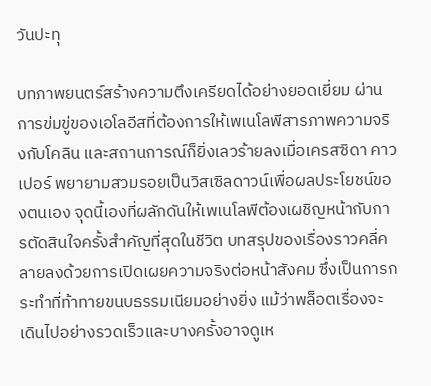วันปะทุ

บทภาพยนตร์สร้างความตึงเครียดได้อย่างยอดเยี่ยม ผ่านการข่มขู่ของเอโลอีสที่ต้องการให้เพเนโลพีสารภาพความจริงกับโคลิน และสถานการณ์ก็ยิ่งเลวร้ายลงเมื่อเครสซิดา คาวเปอร์ พยายามสวมรอยเป็นวิสเซิลดาวน์เพื่อผลประโยชน์ของตนเอง จุดนี้เองที่ผลักดันให้เพเนโลพีต้องเผชิญหน้ากับการตัดสินใจครั้งสำคัญที่สุดในชีวิต บทสรุปของเรื่องราวคลี่คลายลงด้วยการเปิดเผยความจริงต่อหน้าสังคม ซึ่งเป็นการกระทำที่ท้าทายขนบธรรมเนียมอย่างยิ่ง แม้ว่าพล็อตเรื่องจะเดินไปอย่างรวดเร็วและบางครั้งอาจดูเห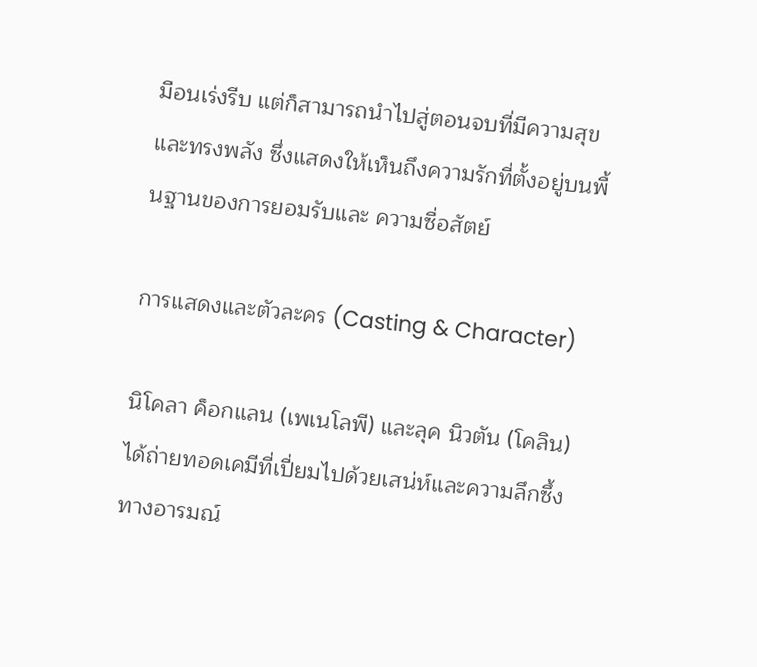มือนเร่งรีบ แต่ก็สามารถนำไปสู่ตอนจบที่มีความสุขและทรงพลัง ซึ่งแสดงให้เห็นถึงความรักที่ตั้งอยู่บนพื้นฐานของการยอมรับและ ความซื่อสัตย์

การแสดงและตัวละคร (Casting & Character)

นิโคลา ค็อกแลน (เพเนโลพี) และลุค นิวตัน (โคลิน) ได้ถ่ายทอดเคมีที่เปี่ยมไปด้วยเสน่ห์และความลึกซึ้งทางอารมณ์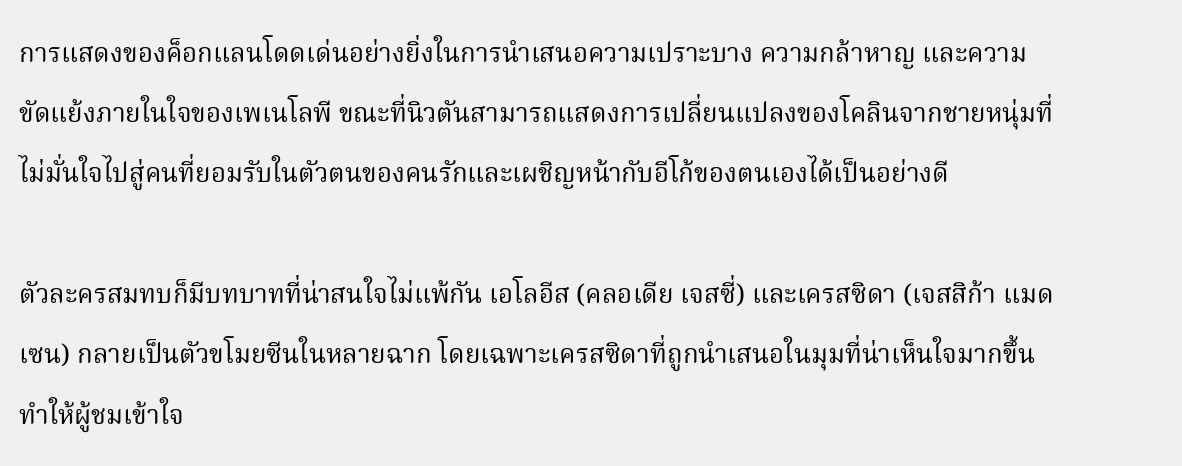การแสดงของค็อกแลนโดดเด่นอย่างยิ่งในการนำเสนอความเปราะบาง ความกล้าหาญ และความขัดแย้งภายในใจของเพเนโลพี ขณะที่นิวตันสามารถแสดงการเปลี่ยนแปลงของโคลินจากชายหนุ่มที่ไม่มั่นใจไปสู่คนที่ยอมรับในตัวตนของคนรักและเผชิญหน้ากับอีโก้ของตนเองได้เป็นอย่างดี

ตัวละครสมทบก็มีบทบาทที่น่าสนใจไม่แพ้กัน เอโลอีส (คลอเดีย เจสซี่) และเครสซิดา (เจสสิก้า แมดเซน) กลายเป็นตัวขโมยซีนในหลายฉาก โดยเฉพาะเครสซิดาที่ถูกนำเสนอในมุมที่น่าเห็นใจมากขึ้น ทำให้ผู้ชมเข้าใจ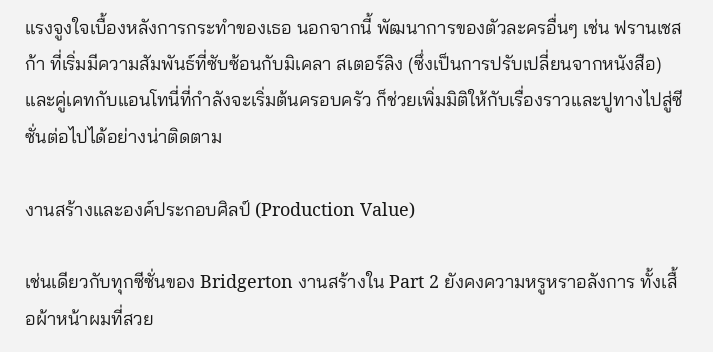แรงจูงใจเบื้องหลังการกระทำของเธอ นอกจากนี้ พัฒนาการของตัวละครอื่นๆ เช่น ฟรานเชสก้า ที่เริ่มมีความสัมพันธ์ที่ซับซ้อนกับมิเคลา สเตอร์ลิง (ซึ่งเป็นการปรับเปลี่ยนจากหนังสือ) และคู่เคทกับแอนโทนี่ที่กำลังจะเริ่มต้นครอบครัว ก็ช่วยเพิ่มมิติให้กับเรื่องราวและปูทางไปสู่ซีซั่นต่อไปได้อย่างน่าติดตาม

งานสร้างและองค์ประกอบศิลป์ (Production Value)

เช่นเดียวกับทุกซีซั่นของ Bridgerton งานสร้างใน Part 2 ยังคงความหรูหราอลังการ ทั้งเสื้อผ้าหน้าผมที่สวย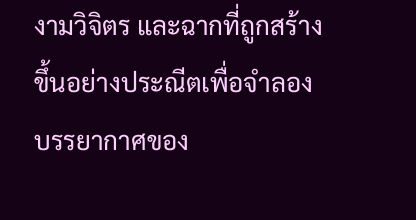งามวิจิตร และฉากที่ถูกสร้างขึ้นอย่างประณีตเพื่อจำลองบรรยากาศของ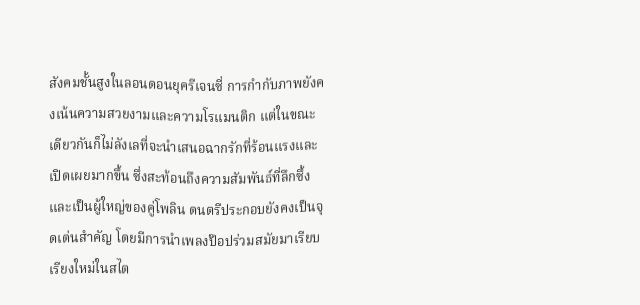สังคมชั้นสูงในลอนดอนยุครีเจนซี่ การกำกับภาพยังคงเน้นความสวยงามและความโรแมนติก แต่ในขณะเดียวกันก็ไม่ลังเลที่จะนำเสนอฉากรักที่ร้อนแรงและเปิดเผยมากขึ้น ซึ่งสะท้อนถึงความสัมพันธ์ที่ลึกซึ้งและเป็นผู้ใหญ่ของคู่โพลิน ดนตรีประกอบยังคงเป็นจุดเด่นสำคัญ โดยมีการนำเพลงป๊อปร่วมสมัยมาเรียบเรียงใหม่ในสไต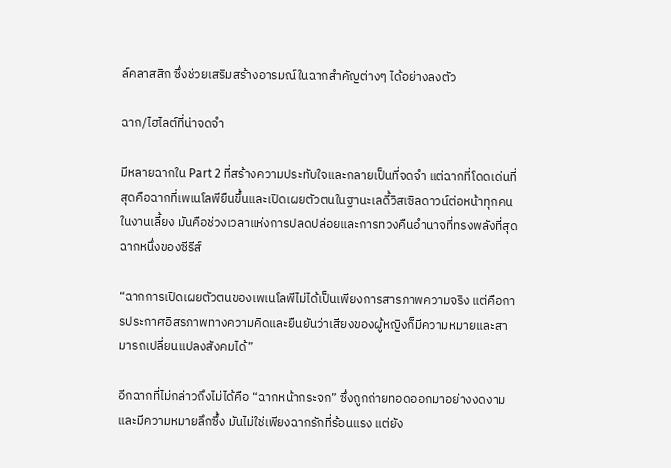ล์คลาสสิก ซึ่งช่วยเสริมสร้างอารมณ์ในฉากสำคัญต่างๆ ได้อย่างลงตัว

ฉาก/ไฮไลต์ที่น่าจดจำ

มีหลายฉากใน Part 2 ที่สร้างความประทับใจและกลายเป็นที่จดจำ แต่ฉากที่โดดเด่นที่สุดคือฉากที่เพเนโลพียืนขึ้นและเปิดเผยตัวตนในฐานะเลดี้วิสเซิลดาวน์ต่อหน้าทุกคนในงานเลี้ยง มันคือช่วงเวลาแห่งการปลดปล่อยและการทวงคืนอำนาจที่ทรงพลังที่สุดฉากหนึ่งของซีรีส์

“ฉากการเปิดเผยตัวตนของเพเนโลพีไม่ได้เป็นเพียงการสารภาพความจริง แต่คือการประกาศอิสรภาพทางความคิดและยืนยันว่าเสียงของผู้หญิงก็มีความหมายและสามารถเปลี่ยนแปลงสังคมได้”

อีกฉากที่ไม่กล่าวถึงไม่ได้คือ “ฉากหน้ากระจก” ซึ่งถูกถ่ายทอดออกมาอย่างงดงามและมีความหมายลึกซึ้ง มันไม่ใช่เพียงฉากรักที่ร้อนแรง แต่ยัง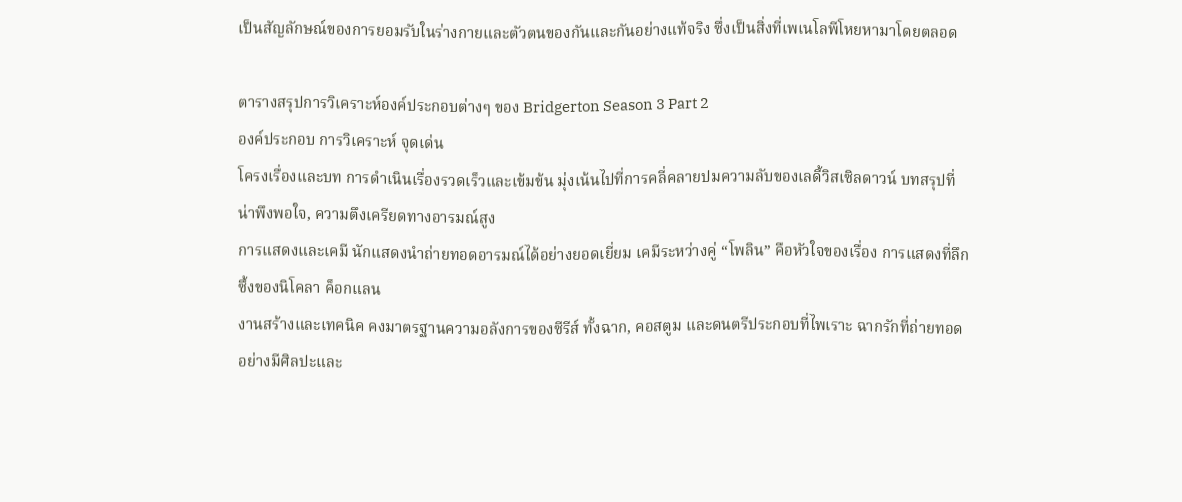เป็นสัญลักษณ์ของการยอมรับในร่างกายและตัวตนของกันและกันอย่างแท้จริง ซึ่งเป็นสิ่งที่เพเนโลพีโหยหามาโดยตลอด

ตารางสรุปการวิเคราะห์องค์ประกอบต่างๆ ของ Bridgerton Season 3 Part 2
องค์ประกอบ การวิเคราะห์ จุดเด่น
โครงเรื่องและบท การดำเนินเรื่องรวดเร็วและเข้มข้น มุ่งเน้นไปที่การคลี่คลายปมความลับของเลดี้วิสเซิลดาวน์ บทสรุปที่น่าพึงพอใจ, ความตึงเครียดทางอารมณ์สูง
การแสดงและเคมี นักแสดงนำถ่ายทอดอารมณ์ได้อย่างยอดเยี่ยม เคมีระหว่างคู่ “โพลิน” คือหัวใจของเรื่อง การแสดงที่ลึกซึ้งของนิโคลา ค็อกแลน
งานสร้างและเทคนิค คงมาตรฐานความอลังการของซีรีส์ ทั้งฉาก, คอสตูม และดนตรีประกอบที่ไพเราะ ฉากรักที่ถ่ายทอดอย่างมีศิลปะและ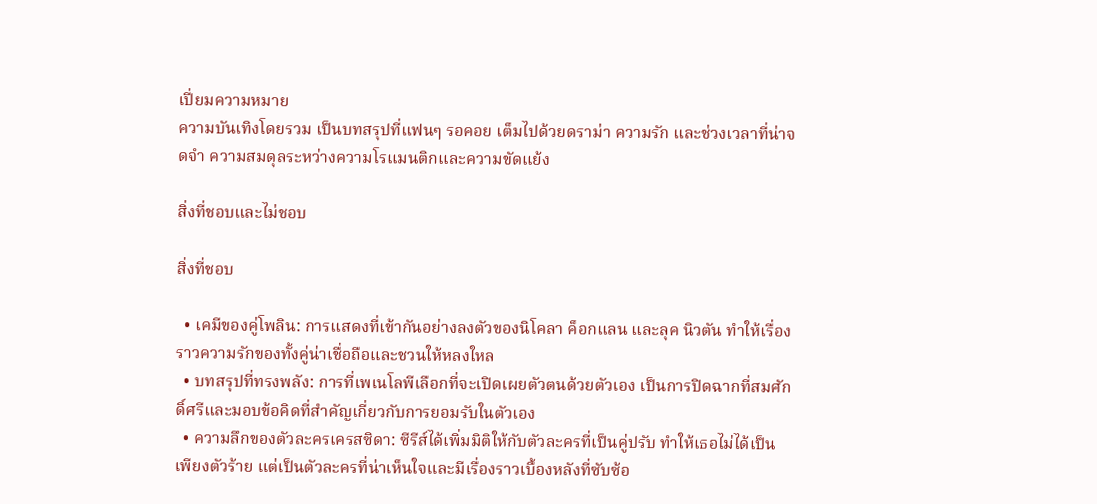เปี่ยมความหมาย
ความบันเทิงโดยรวม เป็นบทสรุปที่แฟนๆ รอคอย เต็มไปด้วยดราม่า ความรัก และช่วงเวลาที่น่าจดจำ ความสมดุลระหว่างความโรแมนติกและความขัดแย้ง

สิ่งที่ชอบและไม่ชอบ

สิ่งที่ชอบ

  • เคมีของคู่โพลิน: การแสดงที่เข้ากันอย่างลงตัวของนิโคลา ค็อกแลน และลุค นิวตัน ทำให้เรื่องราวความรักของทั้งคู่น่าเชื่อถือและชวนให้หลงใหล
  • บทสรุปที่ทรงพลัง: การที่เพเนโลพีเลือกที่จะเปิดเผยตัวตนด้วยตัวเอง เป็นการปิดฉากที่สมศักดิ์ศรีและมอบข้อคิดที่สำคัญเกี่ยวกับการยอมรับในตัวเอง
  • ความลึกของตัวละครเครสซิดา: ซีรีส์ได้เพิ่มมิติให้กับตัวละครที่เป็นคู่ปรับ ทำให้เธอไม่ได้เป็นเพียงตัวร้าย แต่เป็นตัวละครที่น่าเห็นใจและมีเรื่องราวเบื้องหลังที่ซับซ้อ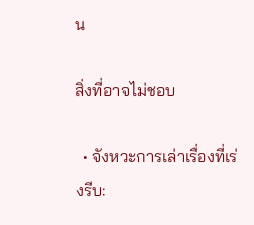น

สิ่งที่อาจไม่ชอบ

  • จังหวะการเล่าเรื่องที่เร่งรีบ: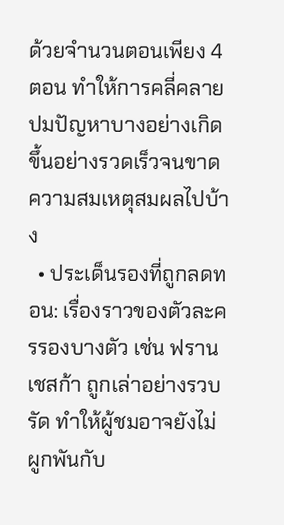ด้วยจำนวนตอนเพียง 4 ตอน ทำให้การคลี่คลายปมปัญหาบางอย่างเกิดขึ้นอย่างรวดเร็วจนขาดความสมเหตุสมผลไปบ้าง
  • ประเด็นรองที่ถูกลดทอน: เรื่องราวของตัวละครรองบางตัว เช่น ฟรานเชสก้า ถูกเล่าอย่างรวบรัด ทำให้ผู้ชมอาจยังไม่ผูกพันกับ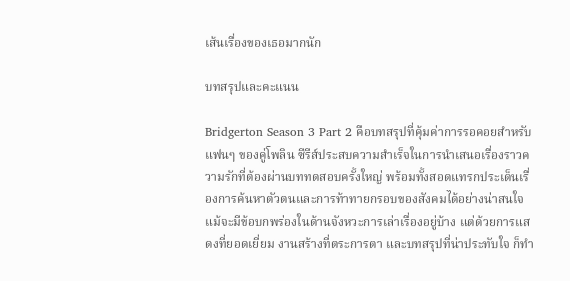เส้นเรื่องของเธอมากนัก

บทสรุปและคะแนน

Bridgerton Season 3 Part 2 คือบทสรุปที่คุ้มค่าการรอคอยสำหรับแฟนๆ ของคู่โพลิน ซีรีส์ประสบความสำเร็จในการนำเสนอเรื่องราวความรักที่ต้องผ่านบททดสอบครั้งใหญ่ พร้อมทั้งสอดแทรกประเด็นเรื่องการค้นหาตัวตนและการท้าทายกรอบของสังคมได้อย่างน่าสนใจ แม้จะมีข้อบกพร่องในด้านจังหวะการเล่าเรื่องอยู่บ้าง แต่ด้วยการแสดงที่ยอดเยี่ยม งานสร้างที่ตระการตา และบทสรุปที่น่าประทับใจ ก็ทำ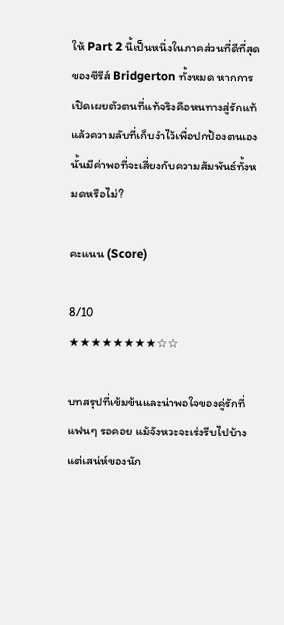ให้ Part 2 นี้เป็นหนึ่งในภาคส่วนที่ดีที่สุดของซีรีส์ Bridgerton ทั้งหมด หากการเปิดเผยตัวตนที่แท้จริงคือหนทางสู่รักแท้ แล้วความลับที่เก็บงำไว้เพื่อปกป้องตนเองนั้นมีค่าพอที่จะเสี่ยงกับความสัมพันธ์ทั้งหมดหรือไม่?

คะแนน (Score)

8/10
★★★★★★★★☆☆

บทสรุปที่เข้มข้นและน่าพอใจของคู่รักที่แฟนๆ รอคอย แม้จังหวะจะเร่งรีบไปบ้าง แต่เสน่ห์ของนัก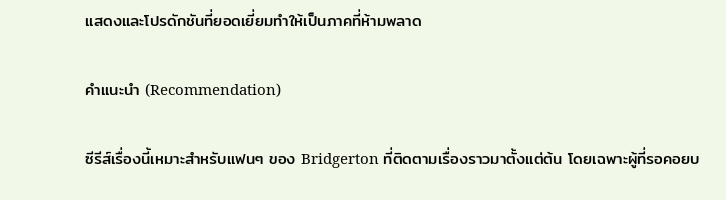แสดงและโปรดักชันที่ยอดเยี่ยมทำให้เป็นภาคที่ห้ามพลาด

คำแนะนำ (Recommendation)

ซีรีส์เรื่องนี้เหมาะสำหรับแฟนๆ ของ Bridgerton ที่ติดตามเรื่องราวมาตั้งแต่ต้น โดยเฉพาะผู้ที่รอคอยบ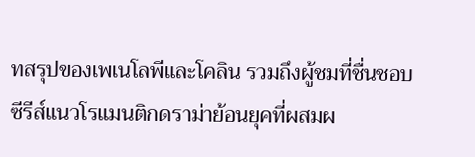ทสรุปของเพเนโลพีและโคลิน รวมถึงผู้ชมที่ชื่นชอบซีรีส์แนวโรแมนติกดราม่าย้อนยุคที่ผสมผ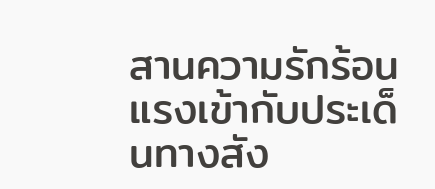สานความรักร้อนแรงเข้ากับประเด็นทางสัง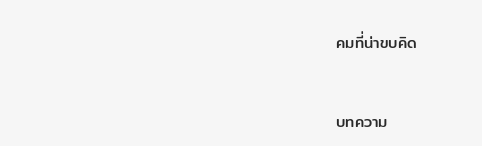คมที่น่าขบคิด


บทความ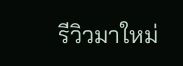รีวิวมาใหม่